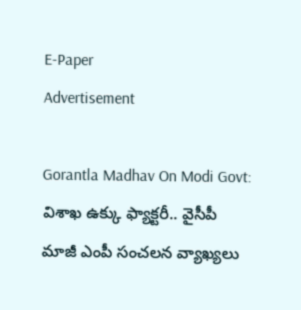E-Paper
Advertisement

Gorantla Madhav On Modi Govt: విశాఖ ఉక్కు ఫ్యాక్టరీ.. వైసీపీ మాజీ ఎంపీ సంచలన వ్యాఖ్యలు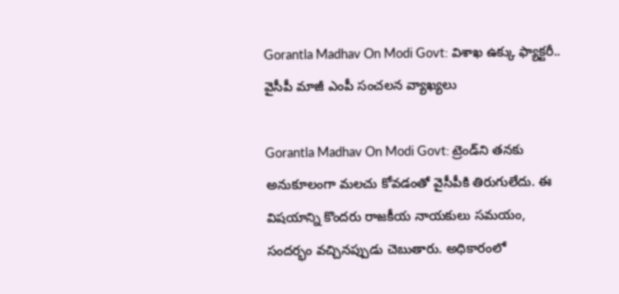Gorantla Madhav On Modi Govt: విశాఖ ఉక్కు ఫ్యాక్టరీ.. వైసీపీ మాజీ ఎంపీ సంచలన వ్యాఖ్యలు

Gorantla Madhav On Modi Govt: ట్రెండ్‌ని తనకు అనుకూలంగా మలచు కోవడంతో వైసీపీకి తిరుగులేదు. ఈ విషయాన్ని కొందరు రాజకీయ నాయకులు సమయం, సందర్భం వచ్చినప్పుడు చెబుతారు. అధికారంలో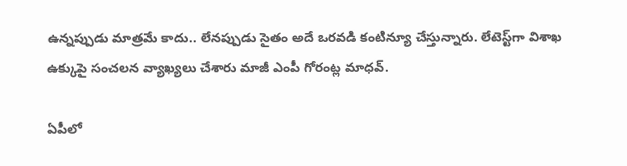ఉన్నప్పుడు మాత్రమే కాదు.. లేనప్పుడు సైతం అదే ఒరవడి కంటిన్యూ చేస్తున్నారు. లేటెస్ట్‌గా విశాఖ ఉక్కుపై సంచలన వ్యాఖ్యలు చేశారు మాజీ ఎంపీ గోరంట్ల మాధవ్.

ఏపీలో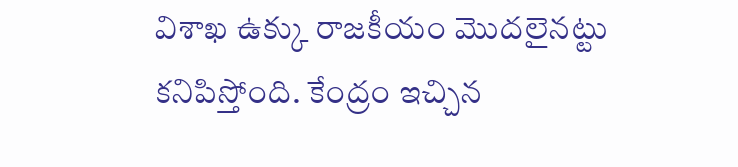విశాఖ ఉక్కు రాజకీయం మొదలైనట్టు కనిపిస్తోంది. కేంద్రం ఇచ్చిన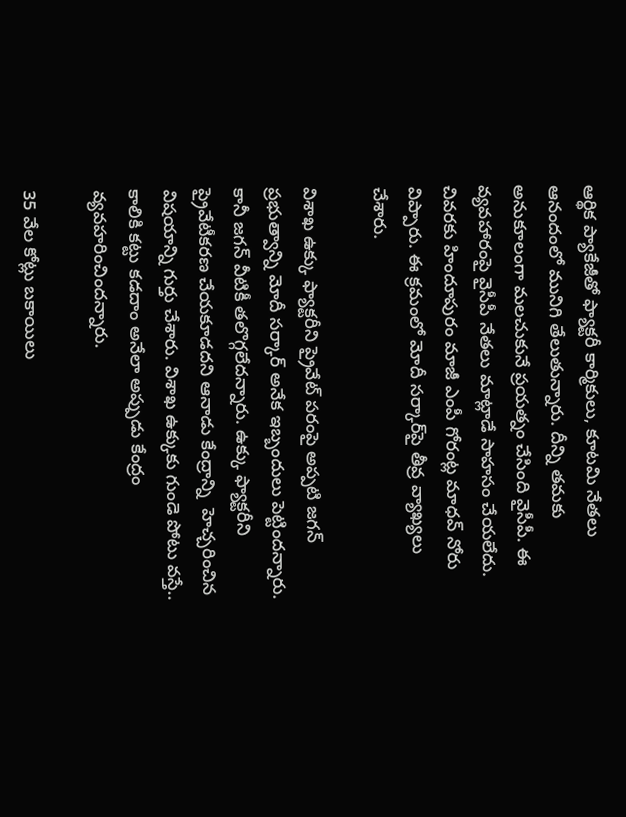ఆర్థిక ప్యాకేజీతో ఫ్యాక్టరీ కార్మికులు, కూటమి నేతలు ఆనందంలో మునిగి తేలుతున్నారు. దీన్ని తమకు అనుకూలంగా మలచుకునే ప్రయత్నం చేసింది వైసీపీ. ఈ వ్యవహారంపై వైసీపీ నేతలు మాట్లాడే సాహసం చేయలేదు. చివరకు హిందూపురం మాజీ ఎంపీ గోరంట్ల మాధవ్ నోరు విప్పారు. ఈ క్రమంలో మోదీ సర్కార్‌పై తీవ్ర వ్యాఖ్యలు చేశారు.

విశాఖ ఉక్కు ఫ్యాక్టరీని ప్రైవేట్ పరంపై అప్పటి జగన్ ప్రభుత్వాన్ని మోదీ సర్కార్ అనేక ఇబ్బందులు పెట్టిందన్నారు. కానీ జగన్ వీటికీ తలొగ్గలేదన్నారు. ఉక్కు ఫ్యాక్టరీని ప్రైవేటీకరణ చేయకూడదని ఆనాడు కేంద్రాన్ని  హెచ్చరించిన విషయాన్ని గుర్తు చేశారు. విశాఖ ఉక్కు‌కు గుండె పోటు వస్తే.. కాలికి కట్టు కడదాం అనేలా అప్పుడు కేంద్రం వ్యవహరించిందన్నారు.

35 వేల కోట్లు బకాయిలు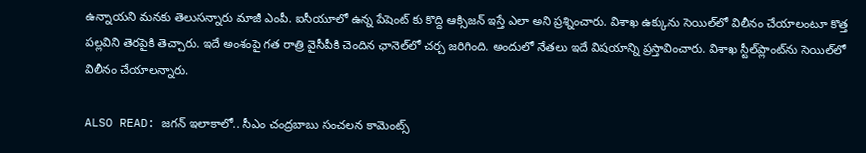ఉన్నాయని మనకు తెలుసన్నారు మాజీ ఎంపీ. ఐసీయూలో ఉన్న పేషెంట్ కు కొద్ది ఆక్సిజన్ ఇస్తే ఎలా అని ప్రశ్నించారు. విశాఖ ఉక్కును సెయిల్‌లో విలీనం చేయాలంటూ కొత్త పల్లవిని తెరపైకి తెచ్చారు. ఇదే అంశంపై గత రాత్రి వైసీపీకి చెందిన ఛానెల్‌లో చర్చ జరిగింది. అందులో నేతలు ఇదే విషయాన్ని ప్రస్తావించారు. విశాఖ స్టీల్‌ప్లాంట్‌ను సెయిల్‌లో విలీనం చేయాలన్నారు.

ALSO READ: జగన్ ఇలాకాలో.. సీఎం చంద్రబాబు సంచలన కామెంట్స్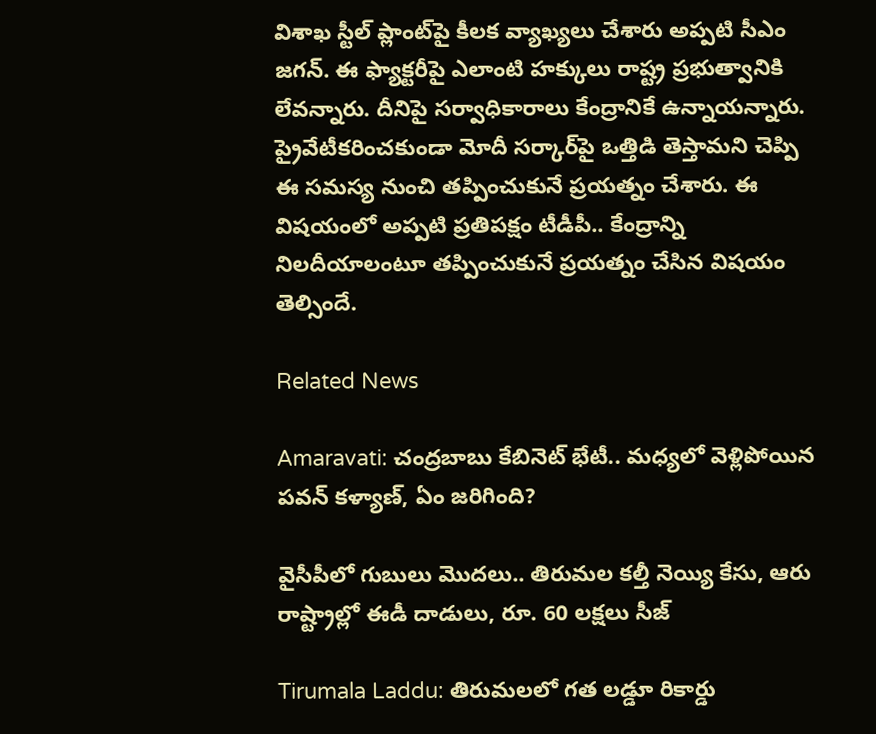విశాఖ స్టీల్ ప్లాంట్‌పై కీలక వ్యాఖ్యలు చేశారు అప్పటి సీఎం జగన్. ఈ ఫ్యాక్టరీపై ఎలాంటి హక్కులు రాష్ట్ర ప్రభుత్వానికి లేవన్నారు. దీనిపై సర్వాధికారాలు కేంద్రానికే ఉన్నాయన్నారు. ప్రైవేటీకరించకుండా మోదీ సర్కార్‌పై ఒత్తిడి తెస్తామని చెప్పి ఈ సమస్య నుంచి తప్పించుకునే ప్రయత్నం చేశారు. ఈ విషయంలో అప్పటి ప్రతిపక్షం టీడీపీ.. కేంద్రాన్ని నిలదీయాలంటూ తప్పించుకునే ప్రయత్నం చేసిన విషయం తెల్సిందే.

Related News

Amaravati: చంద్రబాబు కేబినెట్ భేటీ.. మధ్యలో వెళ్లిపోయిన పవన్ కళ్యాణ్, ఏం జరిగింది?

వైసీపీలో గుబులు మొదలు.. తిరుమల కల్తీ నెయ్యి కేసు, ఆరు రాష్ట్రాల్లో ఈడీ దాడులు, రూ. 60 లక్షలు సీజ్

Tirumala Laddu: తిరుమలలో గత లడ్డూ రికార్డు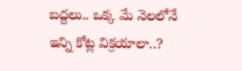బద్దలు.. ఒక్క మే నెలలోనే ఇన్ని కోట్ల విక్రయాలా..?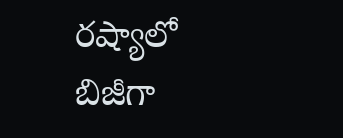రష్యాలో బిజీగా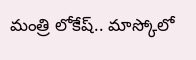మంత్రి లోకేష్.. మాస్కోలో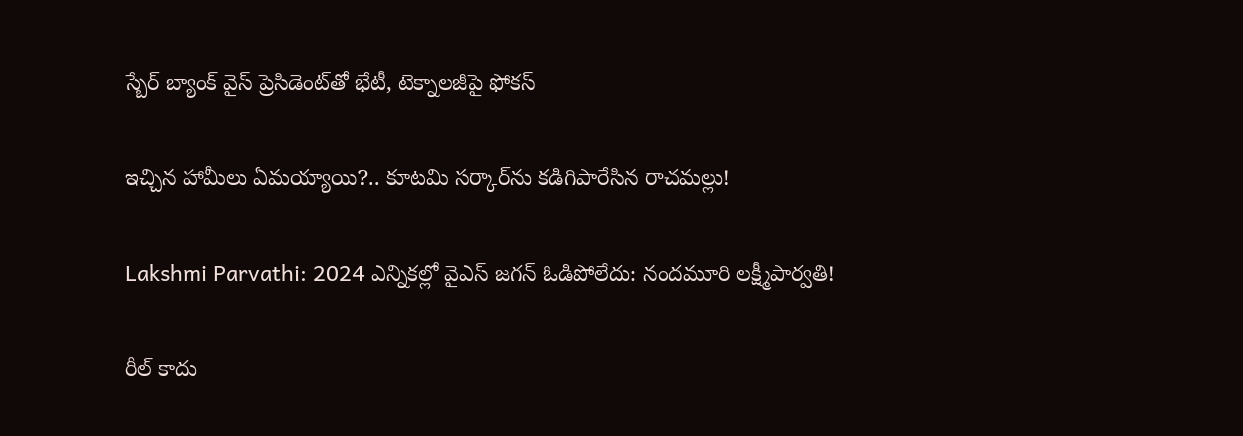స్బేర్‌ బ్యాంక్ వైస్ ప్రెసిడెంట్‌తో భేటీ, టెక్నాలజీపై ఫోకస్

ఇచ్చిన హామీలు ఏమయ్యాయి?.. కూటమి సర్కార్‌ను కడిగిపారేసిన రాచమల్లు!

Lakshmi Parvathi: 2024 ఎన్నికల్లో వైఎస్ జగన్ ఓడిపోలేదు: నందమూరి లక్ష్మీపార్వతి!

రీల్ కాదు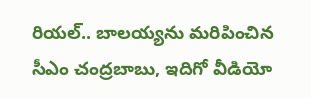రియల్.. బాలయ్యను మరిపించిన సీఎం చంద్రబాబు, ఇదిగో వీడియో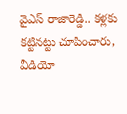వైఎస్ రాజారెడ్డి.. కళ్లకు కట్టినట్టు చూపించారు, వీడియో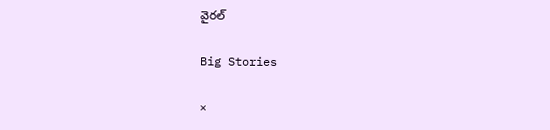వైరల్

Big Stories

×